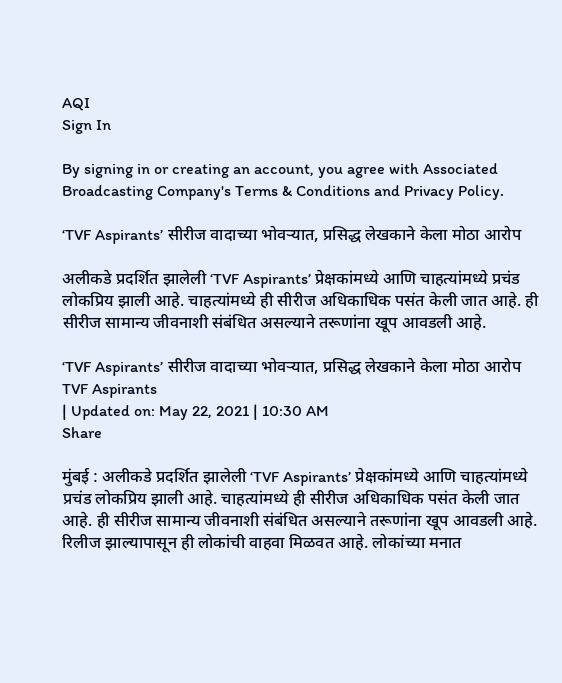AQI
Sign In

By signing in or creating an account, you agree with Associated Broadcasting Company's Terms & Conditions and Privacy Policy.

‘TVF Aspirants’ सीरीज वादाच्या भोवऱ्यात, प्रसिद्ध लेखकाने केला मोठा आरोप

अलीकडे प्रदर्शित झालेली ‘TVF Aspirants’ प्रेक्षकांमध्ये आणि चाहत्यांमध्ये प्रचंड लोकप्रिय झाली आहे. चाहत्यांमध्ये ही सीरीज अधिकाधिक पसंत केली जात आहे. ही सीरीज सामान्य जीवनाशी संबंधित असल्याने तरूणांना खूप आवडली आहे.

‘TVF Aspirants’ सीरीज वादाच्या भोवऱ्यात, प्रसिद्ध लेखकाने केला मोठा आरोप
TVF Aspirants
| Updated on: May 22, 2021 | 10:30 AM
Share

मुंबई : अलीकडे प्रदर्शित झालेली ‘TVF Aspirants’ प्रेक्षकांमध्ये आणि चाहत्यांमध्ये प्रचंड लोकप्रिय झाली आहे. चाहत्यांमध्ये ही सीरीज अधिकाधिक पसंत केली जात आहे. ही सीरीज सामान्य जीवनाशी संबंधित असल्याने तरूणांना खूप आवडली आहे. रिलीज झाल्यापासून ही लोकांची वाहवा मिळवत आहे. लोकांच्या मनात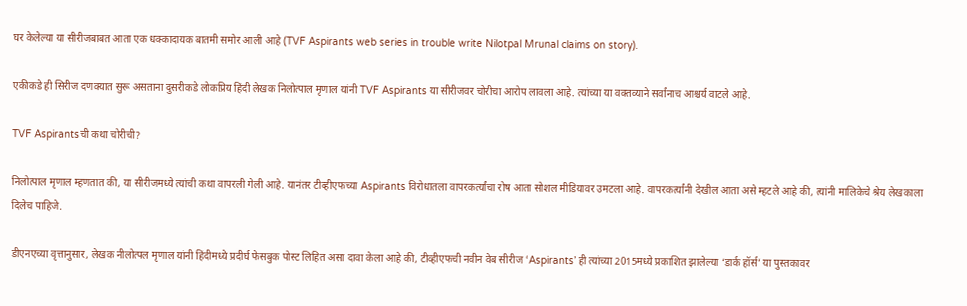घर केलेल्या या सीरीजबाबत आता एक धक्कादायक बातमी समोर आली आहे (TVF Aspirants web series in trouble write Nilotpal Mrunal claims on story).

एकीकडे ही सिरीज दणक्यात सुरू असताना दुसरीकडे लोकप्रिय हिंदी लेखक निलोत्पाल मृणाल यांनी TVF Aspirants या सीरीजवर चोरीचा आरोप लावला आहे. त्यांच्या या वक्तव्याने सर्वांनाच आश्चर्य वाटले आहे.

TVF Aspirantsची कथा चोरीची?

निलोत्पाल मृणाल म्हणतात की, या सीरीजमध्ये त्यांची कथा वापरली गेली आहे. यानंतर टीव्हीएफच्या Aspirants विरोधातला वापरकर्त्यांचा रोष आता सोशल मीडियावर उमटला आहे. वापरकर्त्यांनी देखील आता असे म्हटले आहे की, त्यांनी मालिकेचे श्रेय लेखकाला दिलेच पाहिजे.

डीएनएच्या वृत्तानुसार, लेखक नीलोत्पल मृणाल यांनी हिंदीमध्ये प्रदीर्घ फेसबुक पोस्ट लिहित असा दावा केला आहे की, टीव्हीएफची नवीन वेब सीरीज ‘Aspirants’ ही त्यांच्या 2015मध्ये प्रकाशित झालेल्या ‘डार्क हॉर्स’ या पुस्तकावर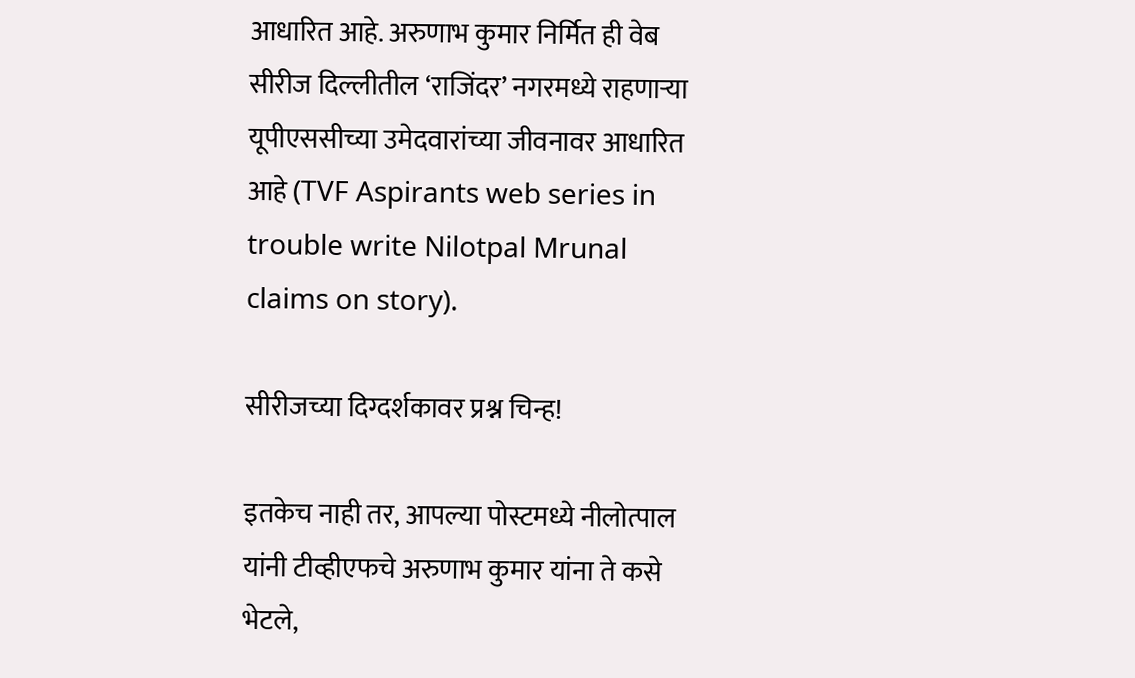आधारित आहे. अरुणाभ कुमार निर्मित ही वेब सीरीज दिल्लीतील ‘राजिंदर’ नगरमध्ये राहणाऱ्या यूपीएससीच्या उमेदवारांच्या जीवनावर आधारित आहे (TVF Aspirants web series in trouble write Nilotpal Mrunal claims on story).

सीरीजच्या दिग्दर्शकावर प्रश्न चिन्ह!

इतकेच नाही तर, आपल्या पोस्टमध्ये नीलोत्पाल यांनी टीव्हीएफचे अरुणाभ कुमार यांना ते कसे भेटले,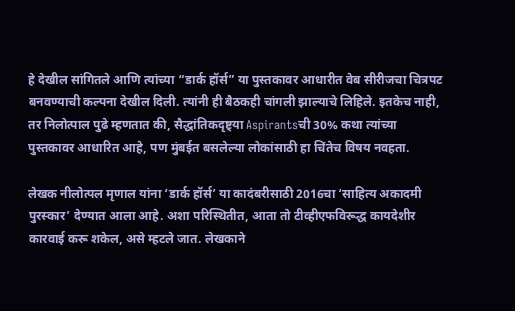हे देखील सांगितले आणि त्यांच्या “डार्क हॉर्स” या पुस्तकावर आधारीत वेब सीरीजचा चित्रपट बनवण्याची कल्पना देखील दिली. त्यांनी ही बैठकही चांगली झाल्याचे लिहिले. इतकेच नाही, तर निलोत्पाल पुढे म्हणतात की, सैद्धांतिकदृष्ट्या Aspirantsची 30% कथा त्यांच्या पुस्तकावर आधारित आहे, पण मुंबईत बसलेल्या लोकांसाठी हा चिंतेच विषय नवहता.

लेखक नीलोत्पल मृणाल यांना ‘डार्क हॉर्स’ या कादंबरीसाठी 2016चा ‘साहित्य अकादमी पुरस्कार’ देण्यात आला आहे. अशा परिस्थितीत, आता तो टीव्हीएफविरूद्ध कायदेशीर कारवाई करू शकेल, असे म्हटले जात. लेखकाने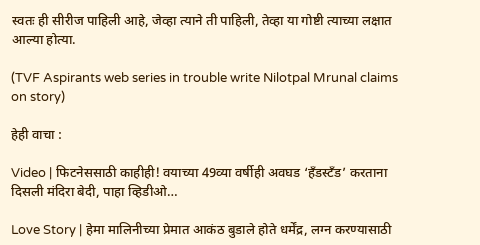स्वतः ही सीरीज पाहिली आहे, जेव्हा त्याने ती पाहिली, तेव्हा या गोष्टी त्याच्या लक्षात आल्या होत्या.

(TVF Aspirants web series in trouble write Nilotpal Mrunal claims on story)

हेही वाचा :

Video | फिटनेससाठी काहीही! वयाच्या 49व्या वर्षीही अवघड ‘हँडस्टँड’ करताना दिसली मंदिरा बेदी, पाहा व्हिडीओ…

Love Story | हेमा मालिनीच्या प्रेमात आकंठ बुडाले होते धर्मेंद्र, लग्न करण्यासाठी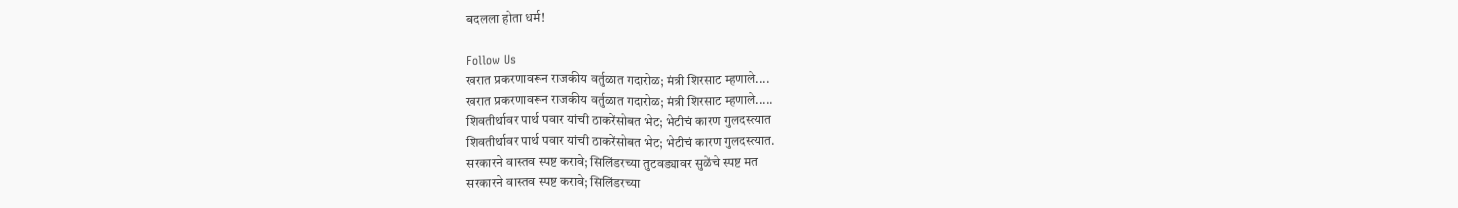बदलला होता धर्म!

Follow Us
खरात प्रकरणावरून राजकीय वर्तुळात गदारोळ; मंत्री शिरसाट म्हणाले....
खरात प्रकरणावरून राजकीय वर्तुळात गदारोळ; मंत्री शिरसाट म्हणाले.....
शिवतीर्थावर पार्थ पवार यांची ठाकरेंसोबत भेट; भेटीचं कारण गुलदस्त्यात
शिवतीर्थावर पार्थ पवार यांची ठाकरेंसोबत भेट; भेटीचं कारण गुलदस्त्यात.
सरकारने वास्तव स्पष्ट करावे; सिलिंडरच्या तुटवड्यावर सुळेंचे स्पष्ट मत
सरकारने वास्तव स्पष्ट करावे; सिलिंडरच्या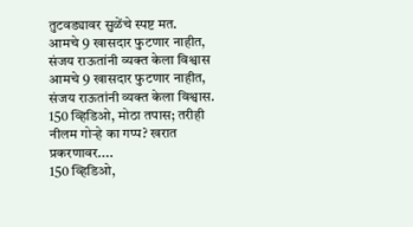तुटवड्यावर सुळेंचे स्पष्ट मत.
आमचे 9 खासदार फुटणार नाहीत, संजय राऊतांनी व्यक्त केला विश्वास
आमचे 9 खासदार फुटणार नाहीत, संजय राऊतांनी व्यक्त केला विश्वास.
150 व्हिडिओ, मोठा तपास; तरीही नीलम गोऱ्हे का गप्प? खरात प्रकरणावर....
150 व्हिडिओ,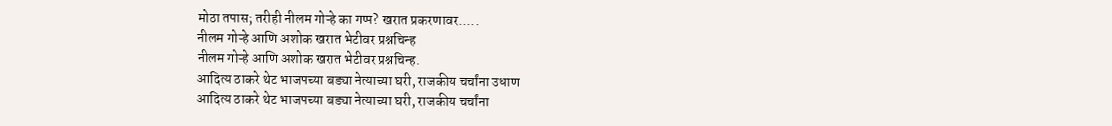मोठा तपास; तरीही नीलम गोऱ्हे का गप्प? खरात प्रकरणावर.....
नीलम गोऱ्हे आणि अशोक खरात भेटीवर प्रश्नचिन्ह
नीलम गोऱ्हे आणि अशोक खरात भेटीवर प्रश्नचिन्ह.
आदित्य ठाकरे थेट भाजपच्या बड्या नेत्याच्या घरी, राजकीय चर्चांना उधाण
आदित्य ठाकरे थेट भाजपच्या बड्या नेत्याच्या घरी, राजकीय चर्चांना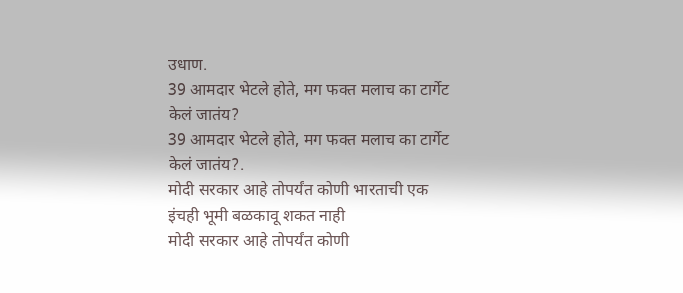उधाण.
39 आमदार भेटले होते, मग फक्त मलाच का टार्गेट केलं जातंय?
39 आमदार भेटले होते, मग फक्त मलाच का टार्गेट केलं जातंय?.
मोदी सरकार आहे तोपर्यंत कोणी भारताची एक इंचही भूमी बळकावू शकत नाही
मोदी सरकार आहे तोपर्यंत कोणी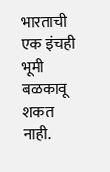भारताची एक इंचही भूमी बळकावू शकत नाही.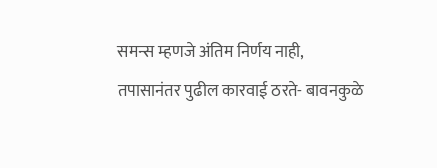समन्स म्हणजे अंतिम निर्णय नाही, तपासानंतर पुढील कारवाई ठरते- बावनकुळे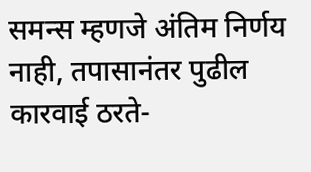समन्स म्हणजे अंतिम निर्णय नाही, तपासानंतर पुढील कारवाई ठरते-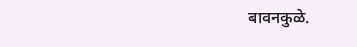बावनकुळे.